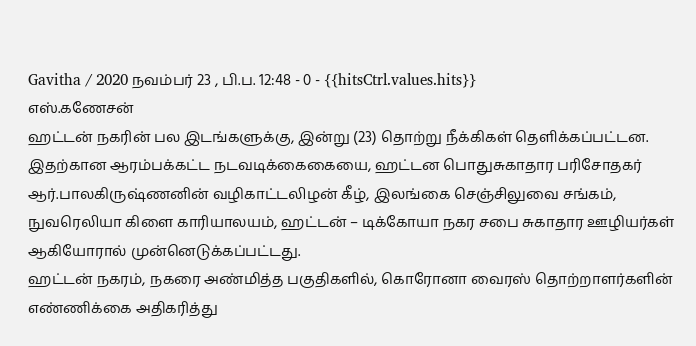Gavitha / 2020 நவம்பர் 23 , பி.ப. 12:48 - 0 - {{hitsCtrl.values.hits}}
எஸ்.கணேசன்
ஹட்டன் நகரின் பல இடங்களுக்கு, இன்று (23) தொற்று நீக்கிகள் தெளிக்கப்பட்டன.
இதற்கான ஆரம்பக்கட்ட நடவடிக்கைகையை, ஹட்டன பொதுசுகாதார பரிசோதகர் ஆர்.பாலகிருஷ்ணனின் வழிகாட்டலிழன் கீழ், இலங்கை செஞ்சிலுவை சங்கம், நுவரெலியா கிளை காரியாலயம், ஹட்டன் – டிக்கோயா நகர சபை சுகாதார ஊழியர்கள் ஆகியோரால் முன்னெடுக்கப்பட்டது.
ஹட்டன் நகரம், நகரை அண்மித்த பகுதிகளில், கொரோனா வைரஸ் தொற்றாளர்களின் எண்ணிக்கை அதிகரித்து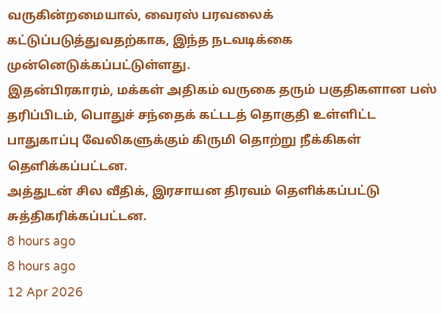வருகின்றமையால், வைரஸ் பரவலைக் கட்டுப்படுத்துவதற்காக, இந்த நடவடிக்கை முன்னெடுக்கப்பட்டுள்ளது.
இதன்பிரகாரம், மக்கள் அதிகம் வருகை தரும் பகுதிகளான பஸ் தரிப்பிடம், பொதுச் சந்தைக் கட்டடத் தொகுதி உள்ளிட்ட பாதுகாப்பு வேலிகளுக்கும் கிருமி தொற்று நீக்கிகள் தெளிக்கப்பட்டன.
அத்துடன் சில வீதிக், இரசாயன திரவம் தெளிக்கப்பட்டு சுத்திகரிக்கப்பட்டன.
8 hours ago
8 hours ago
12 Apr 2026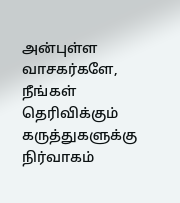அன்புள்ள வாசகர்களே,
நீங்கள் தெரிவிக்கும் கருத்துகளுக்கு நிர்வாகம்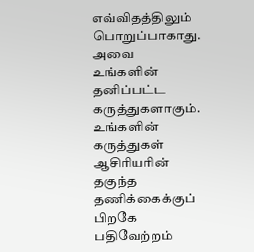எவ்விதத்திலும் பொறுப்பாகாது. அவை உங்களின் தனிப்பட்ட கருத்துகளாகும். உங்களின் கருத்துகள் ஆசிரியரின் தகுந்த தணிக்கைக்குப் பிறகே பதிவேற்றம்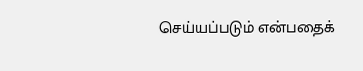செய்யப்படும் என்பதைக்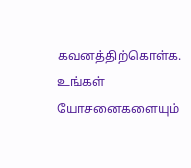கவனத்திற்கொள்க. உங்கள் யோசனைகளையும்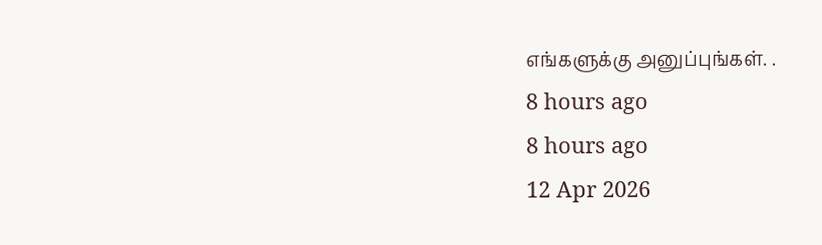எங்களுக்கு அனுப்புங்கள். .
8 hours ago
8 hours ago
12 Apr 2026